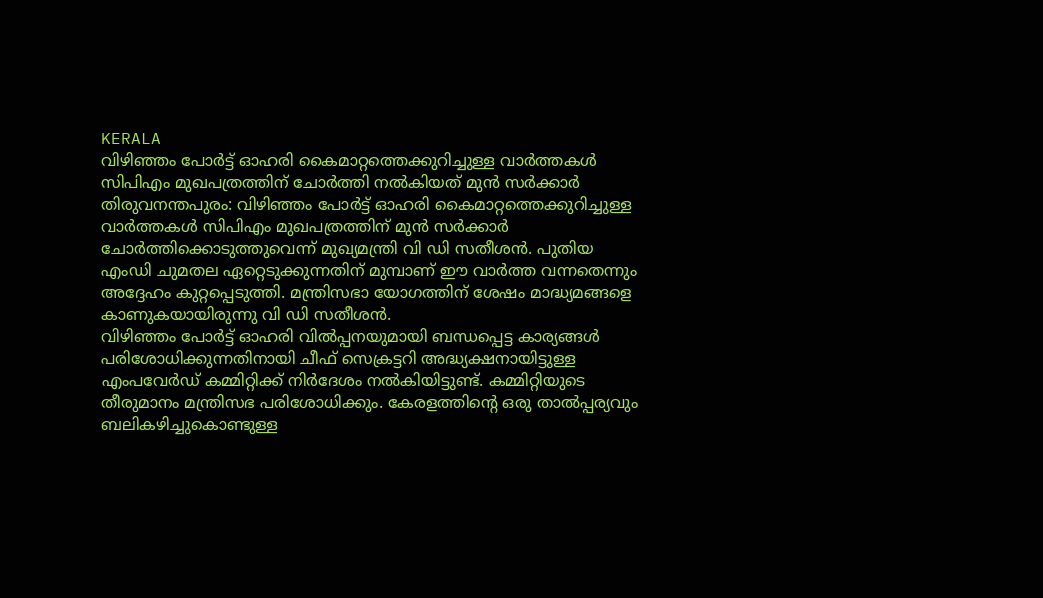KERALA
വിഴിഞ്ഞം പോർട്ട് ഓഹരി കൈമാറ്റത്തെക്കുറിച്ചുള്ള വാർത്തകൾ സിപിഎം മുഖപത്രത്തിന് ചോർത്തി നൽകിയത് മുൻ സർക്കാർ
തിരുവനന്തപുരം: വിഴിഞ്ഞം പോർട്ട് ഓഹരി കൈമാറ്റത്തെക്കുറിച്ചുള്ള വാർത്തകൾ സിപിഎം മുഖപത്രത്തിന് മുൻ സർക്കാർ ചോർത്തിക്കൊടുത്തുവെന്ന് മുഖ്യമന്ത്രി വി ഡി സതീശൻ. പുതിയ എംഡി ചുമതല ഏറ്റെടുക്കുന്നതിന് മുമ്പാണ് ഈ വാർത്ത വന്നതെന്നും അദ്ദേഹം കുറ്റപ്പെടുത്തി. മന്ത്രിസഭാ യോഗത്തിന് ശേഷം മാദ്ധ്യമങ്ങളെ കാണുകയായിരുന്നു വി ഡി സതീശൻ.
വിഴിഞ്ഞം പോർട്ട് ഓഹരി വിൽപ്പനയുമായി ബന്ധപ്പെട്ട കാര്യങ്ങൾ പരിശോധിക്കുന്നതിനായി ചീഫ് സെക്രട്ടറി അദ്ധ്യക്ഷനായിട്ടുള്ള എംപവേർഡ് കമ്മിറ്റിക്ക് നിർദേശം നൽകിയിട്ടുണ്ട്. കമ്മിറ്റിയുടെ തീരുമാനം മന്ത്രിസഭ പരിശോധിക്കും. കേരളത്തിന്റെ ഒരു താൽപ്പര്യവും ബലികഴിച്ചുകൊണ്ടുള്ള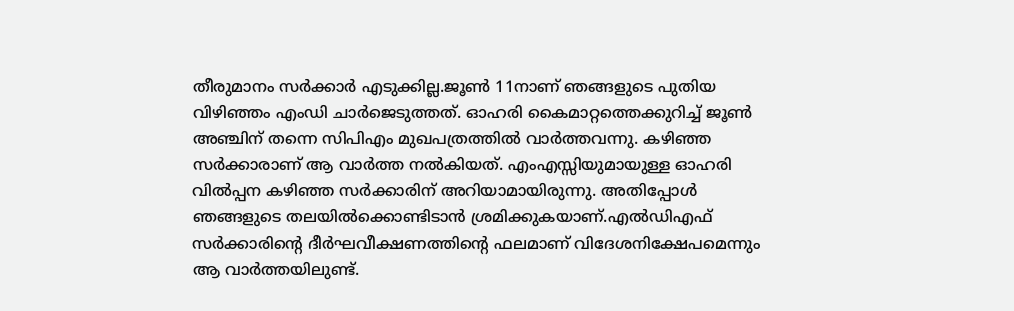തീരുമാനം സർക്കാർ എടുക്കില്ല.ജൂൺ 11നാണ് ഞങ്ങളുടെ പുതിയ വിഴിഞ്ഞം എംഡി ചാർജെടുത്തത്. ഓഹരി കൈമാറ്റത്തെക്കുറിച്ച് ജൂൺ അഞ്ചിന് തന്നെ സിപിഎം മുഖപത്രത്തിൽ വാർത്തവന്നു. കഴിഞ്ഞ സർക്കാരാണ് ആ വാർത്ത നൽകിയത്. എംഎസ്സിയുമായുള്ള ഓഹരി വിൽപ്പന കഴിഞ്ഞ സർക്കാരിന് അറിയാമായിരുന്നു. അതിപ്പോൾ ഞങ്ങളുടെ തലയിൽക്കൊണ്ടിടാൻ ശ്രമിക്കുകയാണ്.എൽഡിഎഫ് സർക്കാരിന്റെ ദീർഘവീക്ഷണത്തിന്റെ ഫലമാണ് വിദേശനിക്ഷേപമെന്നും ആ വാർത്തയിലുണ്ട്.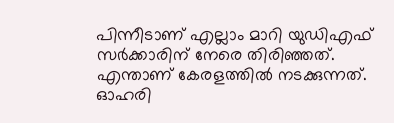പിന്നീടാണ് എല്ലാം മാറി യുഡിഎഫ് സർക്കാരിന് നേരെ തിരിഞ്ഞത്. എന്താണ് കേരളത്തിൽ നടക്കുന്നത്. ഓഹരി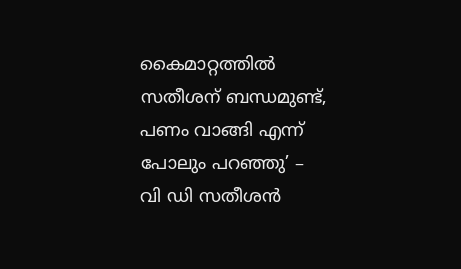കൈമാറ്റത്തിൽ സതീശന് ബന്ധമുണ്ട്, പണം വാങ്ങി എന്ന് പോലും പറഞ്ഞു’ – വി ഡി സതീശൻ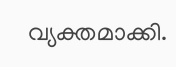വ്യക്തമാക്കി.